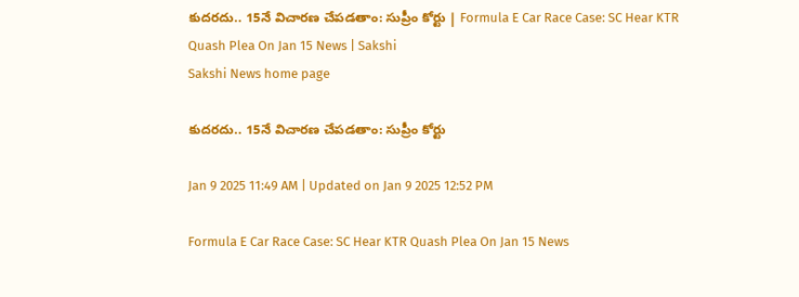కుదరదు.. 15నే విచారణ చేపడతాం: సుప్రీం కోర్టు | Formula E Car Race Case: SC Hear KTR Quash Plea On Jan 15 News | Sakshi
Sakshi News home page

కుదరదు.. 15నే విచారణ చేపడతాం: సుప్రీం కోర్టు

Jan 9 2025 11:49 AM | Updated on Jan 9 2025 12:52 PM

Formula E Car Race Case: SC Hear KTR Quash Plea On Jan 15 News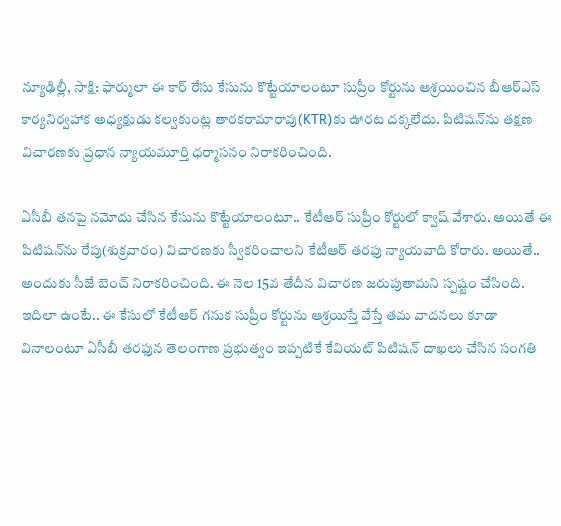న్యూఢిల్లీ, సాక్షి: ఫార్ములా ఈ కార్‌ రేసు కేసును కొట్టేయాలంటూ సుప్రీం కోర్టును ఆశ్రయించిన బీఆర్‌ఎస్‌ కార్యనిర్వహాక అధ్యక్షుడు కల్వకుంట్ల తారకరామారావు(KTR)కు ఊరట దక్కలేదు. పిటిషన్‌ను తక్షణ విచారణకు ప్రధాన న్యాయమూర్తి ధర్మాసనం నిరాకరించింది.

ఏసీబీ తనపై నమోదు చేసిన కేసును కొట్టేయాలంటూ.. కేటీఆర్‌ సుప్రీం కోర్టులో క్వాష్‌ వేశారు. అయితే ఈ పిటిషన్‌ను రేపు(శుక్రవారం) విచారణకు స్వీకరించాలని కేటీఆర్‌ తరఫు న్యాయవాది కోరారు. అయితే.. అందుకు సీజే బెంచ్‌ నిరాకరించింది. ఈ నెల 15వ తేదీన విచారణ జరుపుతామని స్పష్టం చేసింది. ఇదిలా ఉంటే.. ఈ కేసులో కేటీఆర్‌ గనుక సుప్రీం కోర్టును ఆశ్రయిస్తే వేస్తే తమ వాదనలు కూడా వినాలంటూ ఏసీబీ తరఫున తెలంగాణ ప్రభుత్వం ఇప్పటికే కేవియట్‌ పిటిషన్‌ దాఖలు చేసిన సంగతి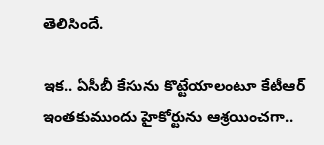తెలిసిందే.

ఇక.. ఏసీబీ కేసును కొట్టేయాలంటూ కేటీఆర్‌ ఇంతకుముందు హైకోర్టును ఆశ్రయించగా..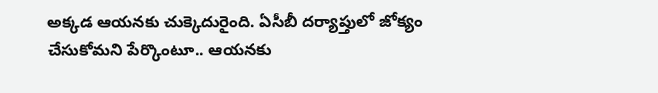అక్కడ ఆయనకు చుక్కెదురైంది. ఏసీబీ దర్యాప్తులో జోక్యం చేసుకోమని పేర్కొంటూ.. ఆయనకు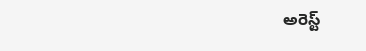అరెస్ట్‌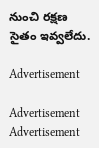నుంచి రక్షణ సైతం ఇవ్వలేదు.

Advertisement

Advertisement
Advertisement